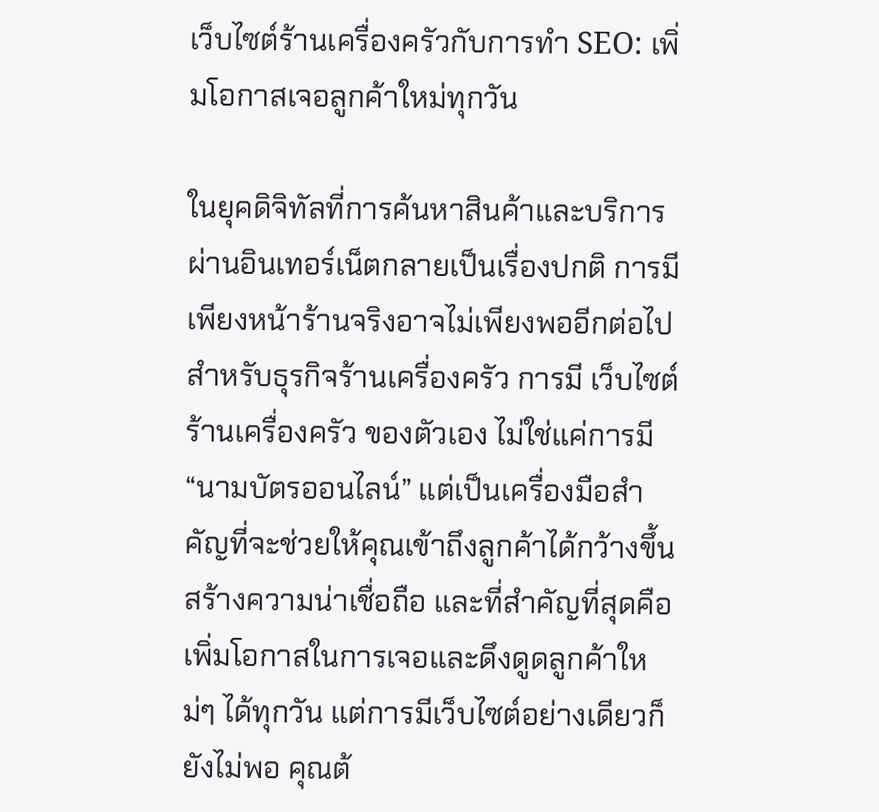เว็บไซต์ร้านเครื่องครัวกับการทำ SEO: เพิ่มโอกาสเจอลูกค้าใหม่ทุกวัน

ในยุคดิจิทัลที่การค้นหาสินค้าและบริการผ่านอินเทอร์เน็ตกลายเป็นเรื่องปกติ การมีเพียงหน้าร้านจริงอาจไม่เพียงพออีกต่อไปสำหรับธุรกิจร้านเครื่องครัว การมี เว็บไซต์ร้านเครื่องครัว ของตัวเอง ไม่ใช่แค่การมี “นามบัตรออนไลน์” แต่เป็นเครื่องมือสำคัญที่จะช่วยให้คุณเข้าถึงลูกค้าได้กว้างขึ้น สร้างความน่าเชื่อถือ และที่สำคัญที่สุดคือ เพิ่มโอกาสในการเจอและดึงดูดลูกค้าใหม่ๆ ได้ทุกวัน แต่การมีเว็บไซต์อย่างเดียวก็ยังไม่พอ คุณต้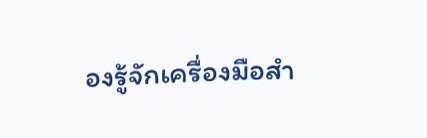องรู้จักเครื่องมือสำ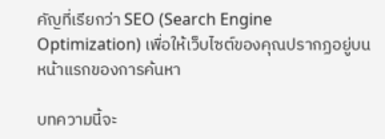คัญที่เรียกว่า SEO (Search Engine Optimization) เพื่อให้เว็บไซต์ของคุณปรากฏอยู่บนหน้าแรกของการค้นหา

บทความนี้จะ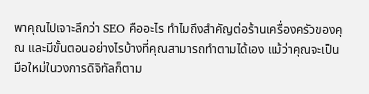พาคุณไปเจาะลึกว่า SEO คืออะไร ทำไมถึงสำคัญต่อร้านเครื่องครัวของคุณ และมีขั้นตอนอย่างไรบ้างที่คุณสามารถทำตามได้เอง แม้ว่าคุณจะเป็นมือใหม่ในวงการดิจิทัลก็ตาม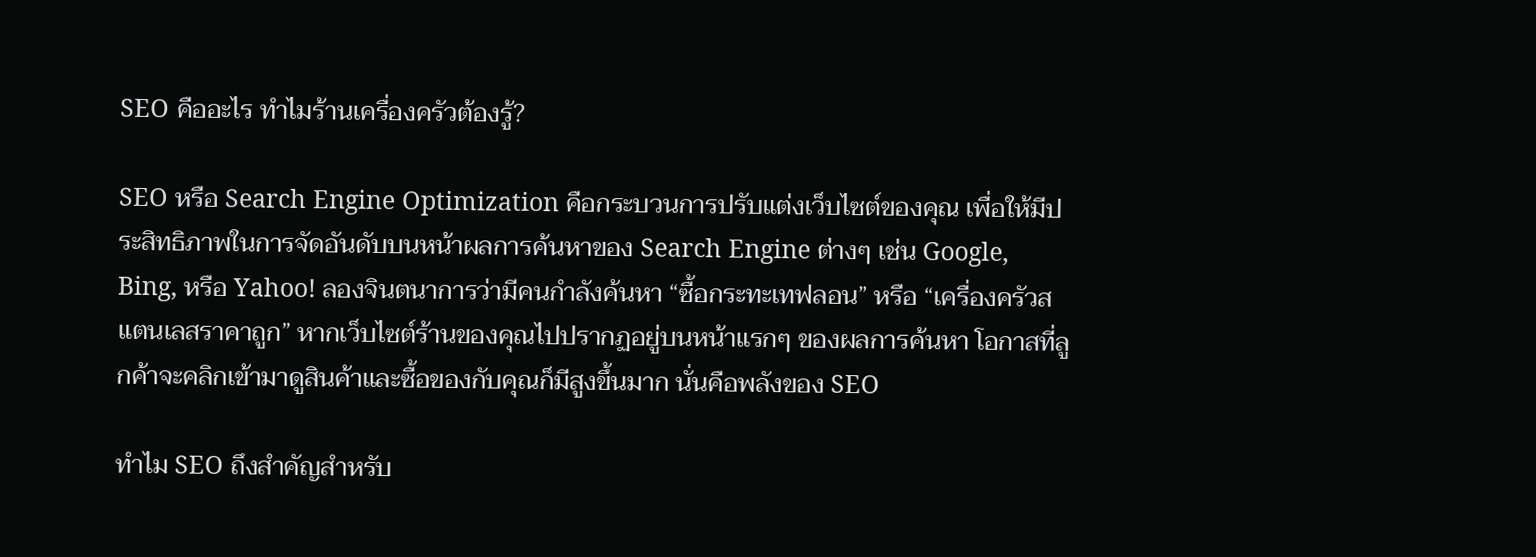SEO คืออะไร ทำไมร้านเครื่องครัวต้องรู้?

SEO หรือ Search Engine Optimization คือกระบวนการปรับแต่งเว็บไซต์ของคุณ เพื่อให้มีประสิทธิภาพในการจัดอันดับบนหน้าผลการค้นหาของ Search Engine ต่างๆ เช่น Google, Bing, หรือ Yahoo! ลองจินตนาการว่ามีคนกำลังค้นหา “ซื้อกระทะเทฟลอน” หรือ “เครื่องครัวสแตนเลสราคาถูก” หากเว็บไซต์ร้านของคุณไปปรากฏอยู่บนหน้าแรกๆ ของผลการค้นหา โอกาสที่ลูกค้าจะคลิกเข้ามาดูสินค้าและซื้อของกับคุณก็มีสูงขึ้นมาก นั่นคือพลังของ SEO

ทำไม SEO ถึงสำคัญสำหรับ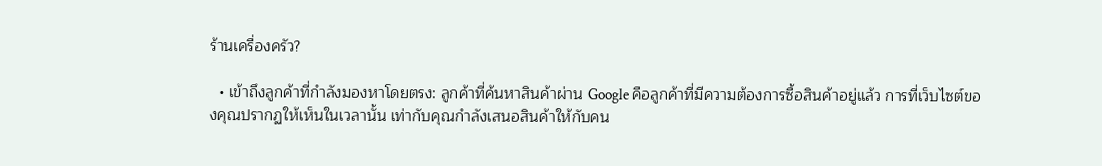ร้านเครื่องครัว?

  • เข้าถึงลูกค้าที่กำลังมองหาโดยตรง: ลูกค้าที่ค้นหาสินค้าผ่าน Google คือลูกค้าที่มีความต้องการซื้อสินค้าอยู่แล้ว การที่เว็บไซต์ของคุณปรากฏให้เห็นในเวลานั้น เท่ากับคุณกำลังเสนอสินค้าให้กับคน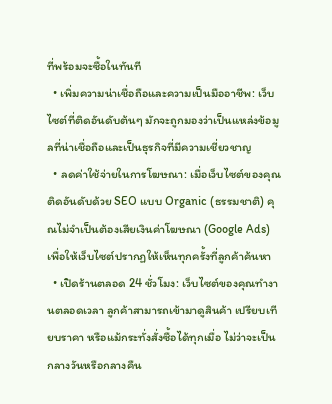ที่พร้อมจะซื้อในทันที
  • เพิ่มความน่าเชื่อถือและความเป็นมืออาชีพ: เว็บไซต์ที่ติดอันดับต้นๆ มักจะถูกมองว่าเป็นแหล่งข้อมูลที่น่าเชื่อถือและเป็นธุรกิจที่มีความเชี่ยวชาญ
  • ลดค่าใช้จ่ายในการโฆษณา: เมื่อเว็บไซต์ของคุณติดอันดับด้วย SEO แบบ Organic (ธรรมชาติ) คุณไม่จำเป็นต้องเสียเงินค่าโฆษณา (Google Ads) เพื่อให้เว็บไซต์ปรากฏให้เห็นทุกครั้งที่ลูกค้าค้นหา
  • เปิดร้านตลอด 24 ชั่วโมง: เว็บไซต์ของคุณทำงานตลอดเวลา ลูกค้าสามารถเข้ามาดูสินค้า เปรียบเทียบราคา หรือแม้กระทั่งสั่งซื้อได้ทุกเมื่อ ไม่ว่าจะเป็นกลางวันหรือกลางคืน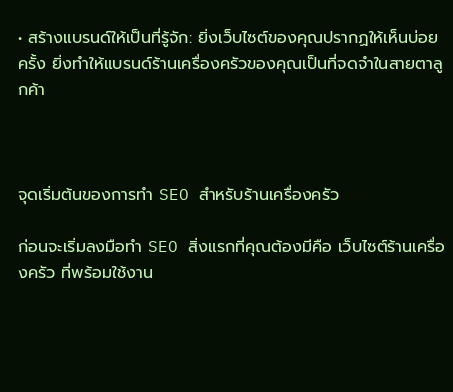• สร้างแบรนด์ให้เป็นที่รู้จัก: ยิ่งเว็บไซต์ของคุณปรากฏให้เห็นบ่อยครั้ง ยิ่งทำให้แบรนด์ร้านเครื่องครัวของคุณเป็นที่จดจำในสายตาลูกค้า



จุดเริ่มต้นของการทำ SEO สำหรับร้านเครื่องครัว

ก่อนจะเริ่มลงมือทำ SEO สิ่งแรกที่คุณต้องมีคือ เว็บไซต์ร้านเครื่องครัว ที่พร้อมใช้งาน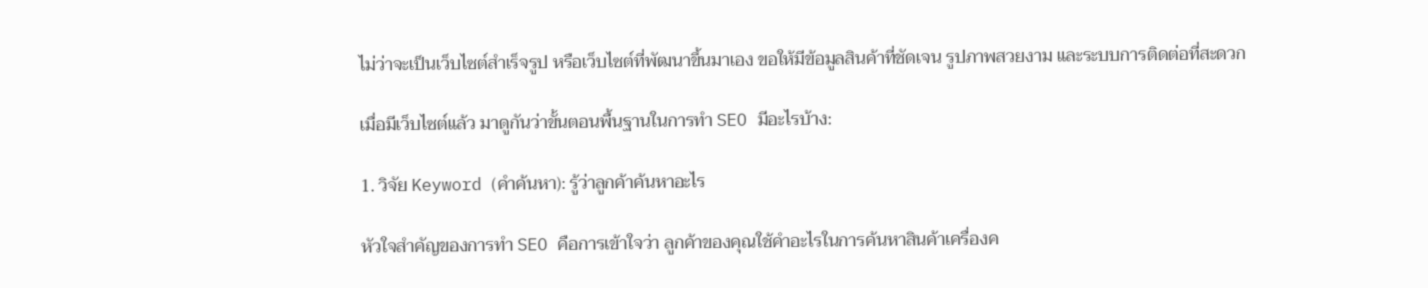ไม่ว่าจะเป็นเว็บไซต์สำเร็จรูป หรือเว็บไซต์ที่พัฒนาขึ้นมาเอง ขอให้มีข้อมูลสินค้าที่ชัดเจน รูปภาพสวยงาม และระบบการติดต่อที่สะดวก

เมื่อมีเว็บไซต์แล้ว มาดูกันว่าขั้นตอนพื้นฐานในการทำ SEO มีอะไรบ้าง:

1. วิจัย Keyword (คำค้นหา): รู้ว่าลูกค้าค้นหาอะไร

หัวใจสำคัญของการทำ SEO คือการเข้าใจว่า ลูกค้าของคุณใช้คำอะไรในการค้นหาสินค้าเครื่องค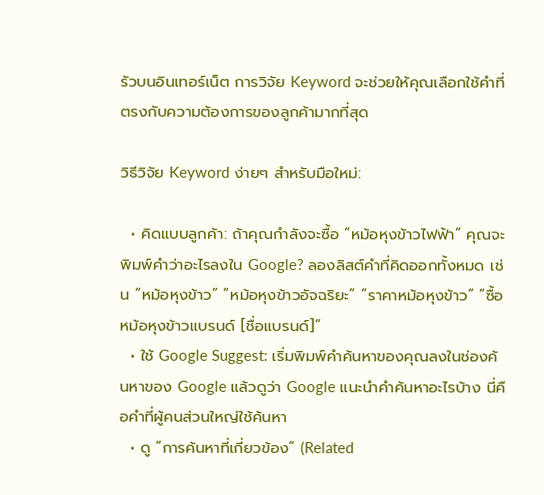รัวบนอินเทอร์เน็ต การวิจัย Keyword จะช่วยให้คุณเลือกใช้คำที่ตรงกับความต้องการของลูกค้ามากที่สุด

วิธีวิจัย Keyword ง่ายๆ สำหรับมือใหม่:

  • คิดแบบลูกค้า: ถ้าคุณกำลังจะซื้อ “หม้อหุงข้าวไฟฟ้า” คุณจะพิมพ์คำว่าอะไรลงใน Google? ลองลิสต์คำที่คิดออกทั้งหมด เช่น “หม้อหุงข้าว” “หม้อหุงข้าวอัจฉริยะ” “ราคาหม้อหุงข้าว” “ซื้อหม้อหุงข้าวแบรนด์ [ชื่อแบรนด์]”
  • ใช้ Google Suggest: เริ่มพิมพ์คำค้นหาของคุณลงในช่องค้นหาของ Google แล้วดูว่า Google แนะนำคำค้นหาอะไรบ้าง นี่คือคำที่ผู้คนส่วนใหญ่ใช้ค้นหา
  • ดู “การค้นหาที่เกี่ยวข้อง” (Related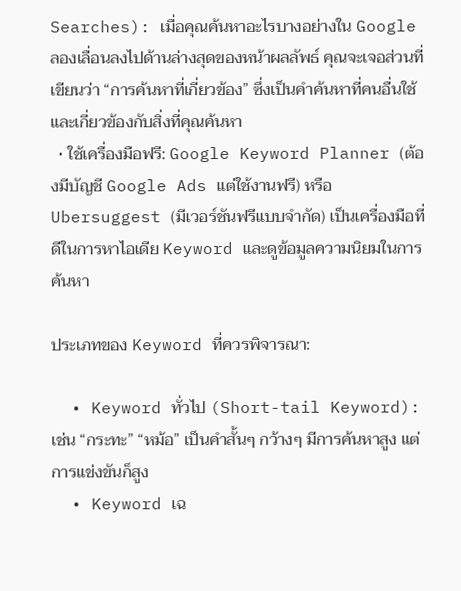Searches): เมื่อคุณค้นหาอะไรบางอย่างใน Google ลองเลื่อนลงไปด้านล่างสุดของหน้าผลลัพธ์ คุณจะเจอส่วนที่เขียนว่า “การค้นหาที่เกี่ยวข้อง” ซึ่งเป็นคำค้นหาที่คนอื่นใช้และเกี่ยวข้องกับสิ่งที่คุณค้นหา
  • ใช้เครื่องมือฟรี: Google Keyword Planner (ต้องมีบัญชี Google Ads แต่ใช้งานฟรี) หรือ Ubersuggest (มีเวอร์ชันฟรีแบบจำกัด) เป็นเครื่องมือที่ดีในการหาไอเดีย Keyword และดูข้อมูลความนิยมในการค้นหา

ประเภทของ Keyword ที่ควรพิจารณา:

  • Keyword ทั่วไป (Short-tail Keyword): เช่น “กระทะ” “หม้อ” เป็นคำสั้นๆ กว้างๆ มีการค้นหาสูง แต่การแข่งขันก็สูง
  • Keyword เฉ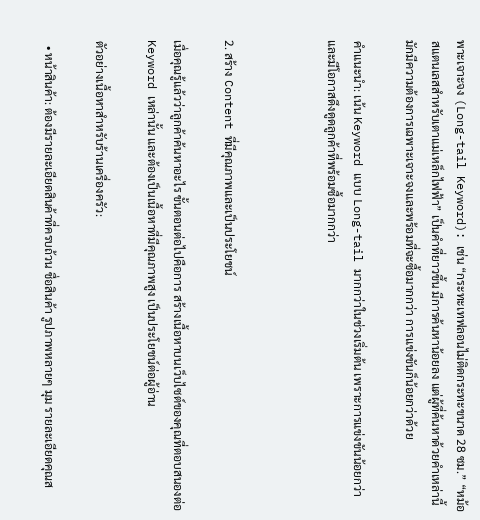พาะเจาะจง (Long-tail Keyword): เช่น “กระทะเทฟลอนไม่ติดกระทะขนาด 28 ซม.” “หม้อสแตนเลสสำหรับเตาแม่เหล็กไฟฟ้า” เป็นคำที่ยาวขึ้น มีการค้นหาน้อยลง แต่ผู้ที่ค้นหาด้วยคำเหล่านี้มักมีความต้องการเฉพาะเจาะจงและพร้อมที่จะซื้อมากกว่า การแข่งขันก็น้อยกว่าด้วย

คำแนะนำ: เน้น Keyword แบบ Long-tail มากกว่าในช่วงเริ่มต้น เพราะการแข่งขันน้อยกว่าและมีโอกาสดึงดูดลูกค้าที่พร้อมซื้อมากกว่า



2. สร้าง Content ที่มีคุณภาพและเป็นประโยชน์

เมื่อคุณรู้แล้วว่าลูกค้าค้นหาอะไร ขั้นตอนต่อไปคือการ สร้างเนื้อหาบนเว็บไซต์ของคุณที่ตอบสนองต่อ Keyword เหล่านั้น และต้องเป็นเนื้อหาที่มีคุณภาพสูง เป็นประโยชน์ต่อผู้อ่าน

ตัวอย่างเนื้อหาสำหรับร้านเครื่องครัว:

  • หน้าสินค้า: ต้องมีรายละเอียดสินค้าที่ครบถ้วน ชื่อสินค้า รูปภาพหลายๆ มุม รายละเอียดคุณส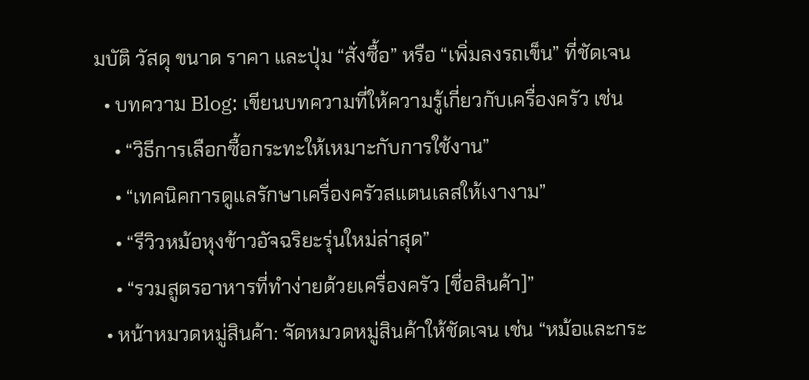มบัติ วัสดุ ขนาด ราคา และปุ่ม “สั่งซื้อ” หรือ “เพิ่มลงรถเข็น” ที่ชัดเจน
  • บทความ Blog: เขียนบทความที่ให้ความรู้เกี่ยวกับเครื่องครัว เช่น
    • “วิธีการเลือกซื้อกระทะให้เหมาะกับการใช้งาน”
    • “เทคนิคการดูแลรักษาเครื่องครัวสแตนเลสให้เงางาม”
    • “รีวิวหม้อหุงข้าวอัจฉริยะรุ่นใหม่ล่าสุด”
    • “รวมสูตรอาหารที่ทำง่ายด้วยเครื่องครัว [ชื่อสินค้า]”
  • หน้าหมวดหมู่สินค้า: จัดหมวดหมู่สินค้าให้ชัดเจน เช่น “หม้อและกระ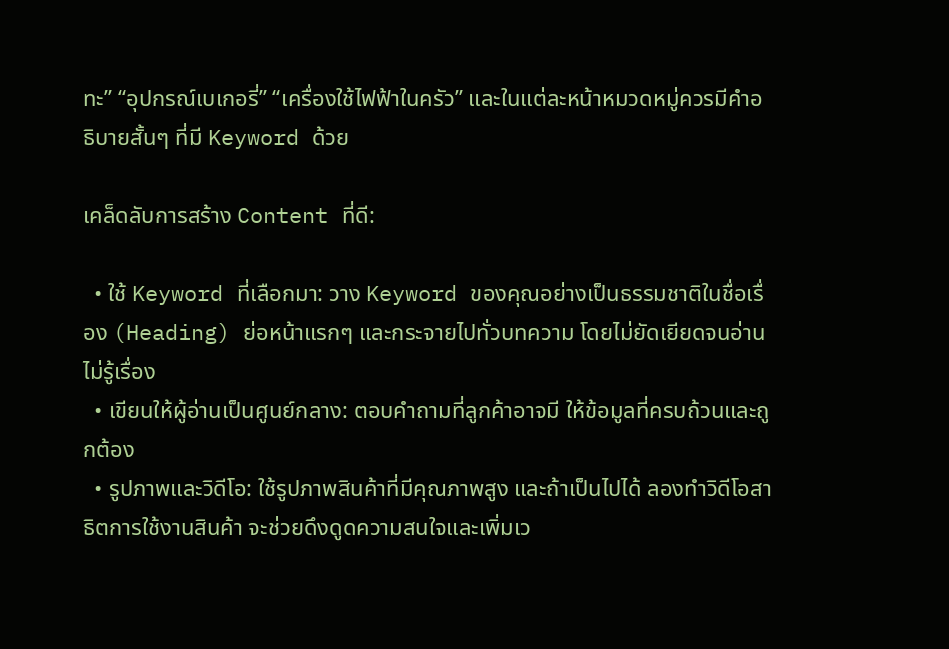ทะ” “อุปกรณ์เบเกอรี่” “เครื่องใช้ไฟฟ้าในครัว” และในแต่ละหน้าหมวดหมู่ควรมีคำอธิบายสั้นๆ ที่มี Keyword ด้วย

เคล็ดลับการสร้าง Content ที่ดี:

  • ใช้ Keyword ที่เลือกมา: วาง Keyword ของคุณอย่างเป็นธรรมชาติในชื่อเรื่อง (Heading) ย่อหน้าแรกๆ และกระจายไปทั่วบทความ โดยไม่ยัดเยียดจนอ่านไม่รู้เรื่อง
  • เขียนให้ผู้อ่านเป็นศูนย์กลาง: ตอบคำถามที่ลูกค้าอาจมี ให้ข้อมูลที่ครบถ้วนและถูกต้อง
  • รูปภาพและวิดีโอ: ใช้รูปภาพสินค้าที่มีคุณภาพสูง และถ้าเป็นไปได้ ลองทำวิดีโอสาธิตการใช้งานสินค้า จะช่วยดึงดูดความสนใจและเพิ่มเว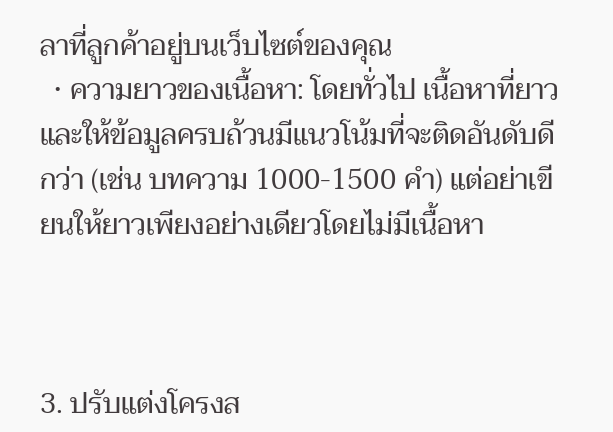ลาที่ลูกค้าอยู่บนเว็บไซต์ของคุณ
  • ความยาวของเนื้อหา: โดยทั่วไป เนื้อหาที่ยาวและให้ข้อมูลครบถ้วนมีแนวโน้มที่จะติดอันดับดีกว่า (เช่น บทความ 1000-1500 คำ) แต่อย่าเขียนให้ยาวเพียงอย่างเดียวโดยไม่มีเนื้อหา



3. ปรับแต่งโครงส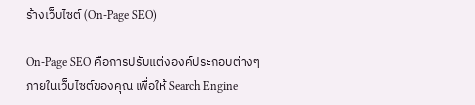ร้างเว็บไซต์ (On-Page SEO)

On-Page SEO คือการปรับแต่งองค์ประกอบต่างๆ ภายในเว็บไซต์ของคุณ เพื่อให้ Search Engine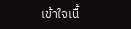เข้าใจเนื้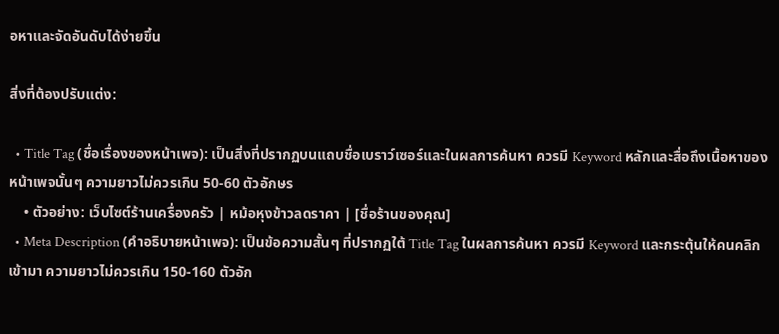อหาและจัดอันดับได้ง่ายขึ้น

สิ่งที่ต้องปรับแต่ง:

  • Title Tag (ชื่อเรื่องของหน้าเพจ): เป็นสิ่งที่ปรากฏบนแถบชื่อเบราว์เซอร์และในผลการค้นหา ควรมี Keyword หลักและสื่อถึงเนื้อหาของหน้าเพจนั้นๆ ความยาวไม่ควรเกิน 50-60 ตัวอักษร
    • ตัวอย่าง: เว็บไซต์ร้านเครื่องครัว | หม้อหุงข้าวลดราคา | [ชื่อร้านของคุณ]
  • Meta Description (คำอธิบายหน้าเพจ): เป็นข้อความสั้นๆ ที่ปรากฏใต้ Title Tag ในผลการค้นหา ควรมี Keyword และกระตุ้นให้คนคลิกเข้ามา ความยาวไม่ควรเกิน 150-160 ตัวอัก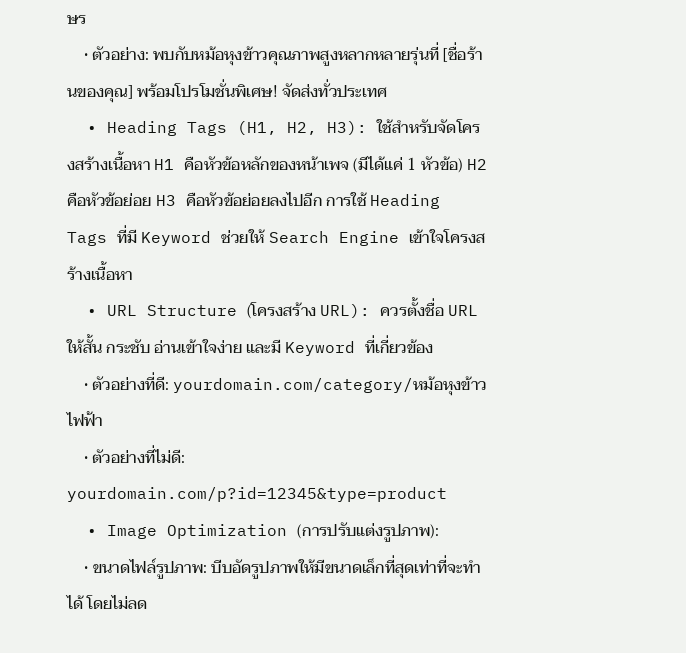ษร
    • ตัวอย่าง: พบกับหม้อหุงข้าวคุณภาพสูงหลากหลายรุ่นที่ [ชื่อร้านของคุณ] พร้อมโปรโมชั่นพิเศษ! จัดส่งทั่วประเทศ
  • Heading Tags (H1, H2, H3): ใช้สำหรับจัดโครงสร้างเนื้อหา H1 คือหัวข้อหลักของหน้าเพจ (มีได้แค่ 1 หัวข้อ) H2 คือหัวข้อย่อย H3 คือหัวข้อย่อยลงไปอีก การใช้ Heading Tags ที่มี Keyword ช่วยให้ Search Engine เข้าใจโครงสร้างเนื้อหา
  • URL Structure (โครงสร้าง URL): ควรตั้งชื่อ URL ให้สั้น กระชับ อ่านเข้าใจง่าย และมี Keyword ที่เกี่ยวข้อง
    • ตัวอย่างที่ดี: yourdomain.com/category/หม้อหุงข้าวไฟฟ้า
    • ตัวอย่างที่ไม่ดี: yourdomain.com/p?id=12345&type=product
  • Image Optimization (การปรับแต่งรูปภาพ):
    • ขนาดไฟล์รูปภาพ: บีบอัดรูปภาพให้มีขนาดเล็กที่สุดเท่าที่จะทำได้ โดยไม่ลด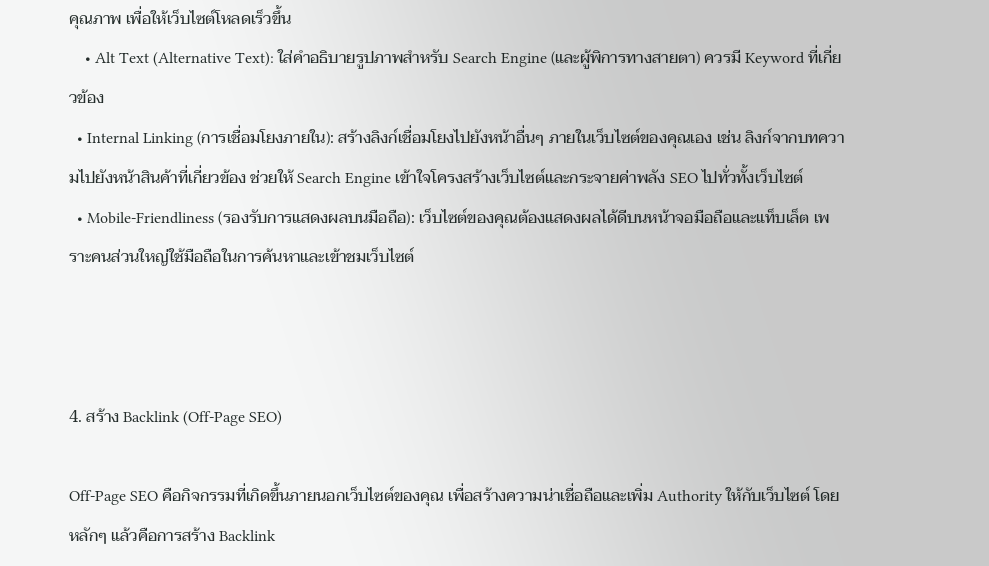คุณภาพ เพื่อให้เว็บไซต์โหลดเร็วขึ้น
    • Alt Text (Alternative Text): ใส่คำอธิบายรูปภาพสำหรับ Search Engine (และผู้พิการทางสายตา) ควรมี Keyword ที่เกี่ยวข้อง
  • Internal Linking (การเชื่อมโยงภายใน): สร้างลิงก์เชื่อมโยงไปยังหน้าอื่นๆ ภายในเว็บไซต์ของคุณเอง เช่น ลิงก์จากบทความไปยังหน้าสินค้าที่เกี่ยวข้อง ช่วยให้ Search Engine เข้าใจโครงสร้างเว็บไซต์และกระจายค่าพลัง SEO ไปทั่วทั้งเว็บไซต์
  • Mobile-Friendliness (รองรับการแสดงผลบนมือถือ): เว็บไซต์ของคุณต้องแสดงผลได้ดีบนหน้าจอมือถือและแท็บเล็ต เพราะคนส่วนใหญ่ใช้มือถือในการค้นหาและเข้าชมเว็บไซต์



4. สร้าง Backlink (Off-Page SEO)

Off-Page SEO คือกิจกรรมที่เกิดขึ้นภายนอกเว็บไซต์ของคุณ เพื่อสร้างความน่าเชื่อถือและเพิ่ม Authority ให้กับเว็บไซต์ โดยหลักๆ แล้วคือการสร้าง Backlink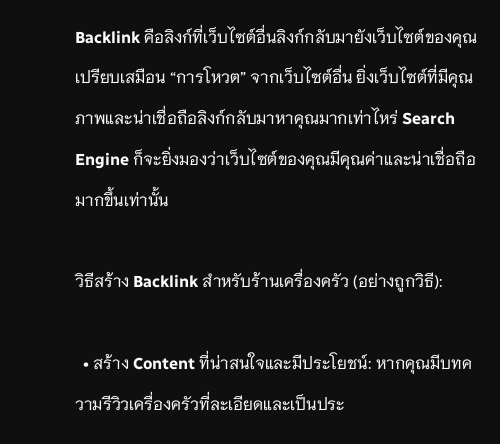Backlink คือลิงก์ที่เว็บไซต์อื่นลิงก์กลับมายังเว็บไซต์ของคุณ เปรียบเสมือน “การโหวต” จากเว็บไซต์อื่น ยิ่งเว็บไซต์ที่มีคุณภาพและน่าเชื่อถือลิงก์กลับมาหาคุณมากเท่าไหร่ Search Engine ก็จะยิ่งมองว่าเว็บไซต์ของคุณมีคุณค่าและน่าเชื่อถือมากขึ้นเท่านั้น

วิธีสร้าง Backlink สำหรับร้านเครื่องครัว (อย่างถูกวิธี):

  • สร้าง Content ที่น่าสนใจและมีประโยชน์: หากคุณมีบทความรีวิวเครื่องครัวที่ละเอียดและเป็นประ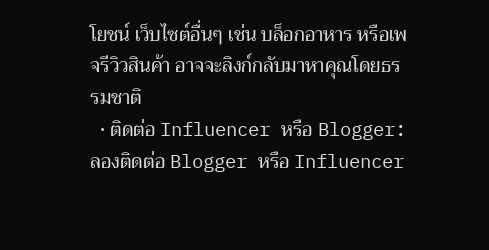โยชน์ เว็บไซต์อื่นๆ เช่น บล็อกอาหาร หรือเพจรีวิวสินค้า อาจจะลิงก์กลับมาหาคุณโดยธรรมชาติ
  • ติดต่อ Influencer หรือ Blogger: ลองติดต่อ Blogger หรือ Influencer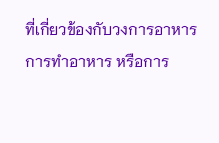ที่เกี่ยวข้องกับวงการอาหาร การทำอาหาร หรือการ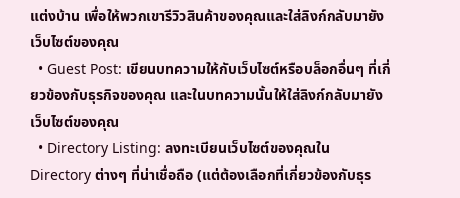แต่งบ้าน เพื่อให้พวกเขารีวิวสินค้าของคุณและใส่ลิงก์กลับมายังเว็บไซต์ของคุณ
  • Guest Post: เขียนบทความให้กับเว็บไซต์หรือบล็อกอื่นๆ ที่เกี่ยวข้องกับธุรกิจของคุณ และในบทความนั้นให้ใส่ลิงก์กลับมายังเว็บไซต์ของคุณ
  • Directory Listing: ลงทะเบียนเว็บไซต์ของคุณใน Directory ต่างๆ ที่น่าเชื่อถือ (แต่ต้องเลือกที่เกี่ยวข้องกับธุร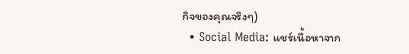กิจของคุณจริงๆ)
  • Social Media: แชร์เนื้อหาจาก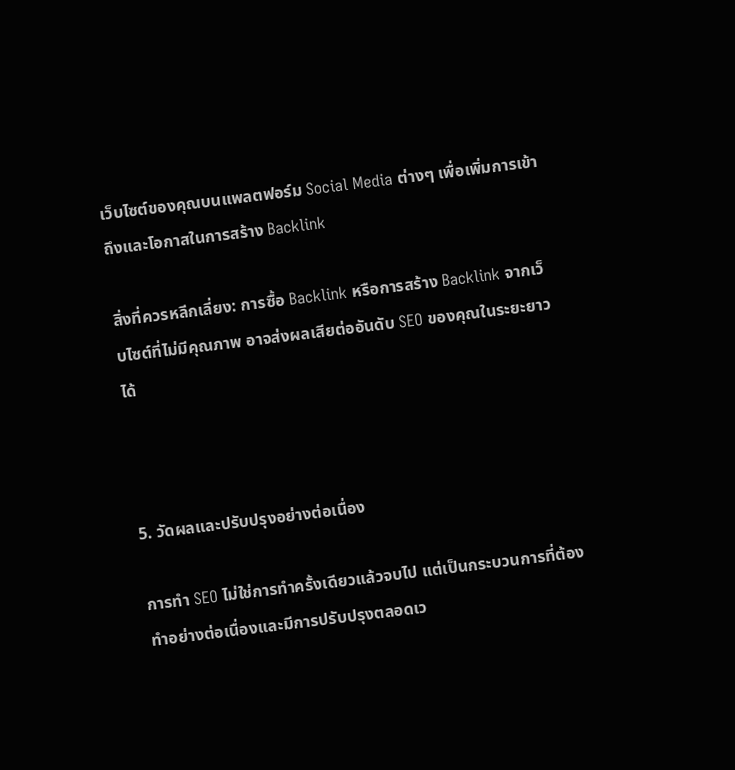เว็บไซต์ของคุณบนแพลตฟอร์ม Social Media ต่างๆ เพื่อเพิ่มการเข้าถึงและโอกาสในการสร้าง Backlink

สิ่งที่ควรหลีกเลี่ยง: การซื้อ Backlink หรือการสร้าง Backlink จากเว็บไซต์ที่ไม่มีคุณภาพ อาจส่งผลเสียต่ออันดับ SEO ของคุณในระยะยาวได้



5. วัดผลและปรับปรุงอย่างต่อเนื่อง

การทำ SEO ไม่ใช่การทำครั้งเดียวแล้วจบไป แต่เป็นกระบวนการที่ต้องทำอย่างต่อเนื่องและมีการปรับปรุงตลอดเว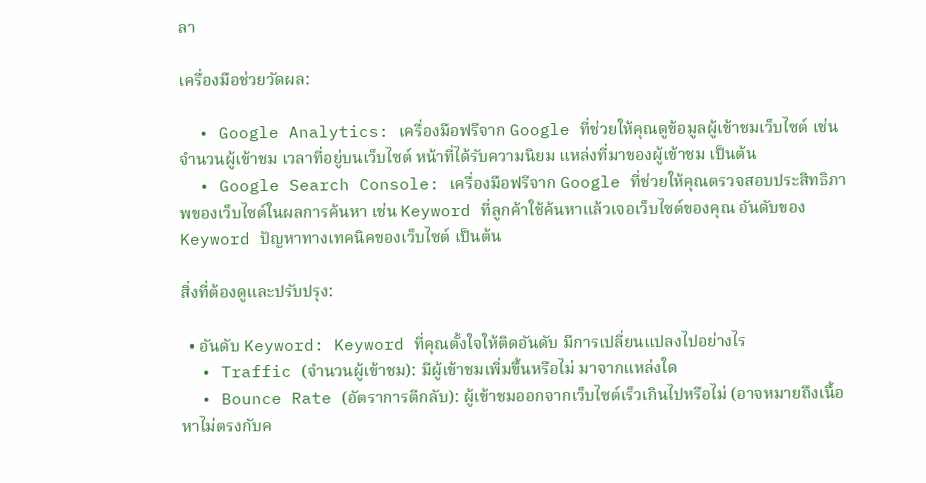ลา

เครื่องมือช่วยวัดผล:

  • Google Analytics: เครื่องมือฟรีจาก Google ที่ช่วยให้คุณดูข้อมูลผู้เข้าชมเว็บไซต์ เช่น จำนวนผู้เข้าชม เวลาที่อยู่บนเว็บไซต์ หน้าที่ได้รับความนิยม แหล่งที่มาของผู้เข้าชม เป็นต้น
  • Google Search Console: เครื่องมือฟรีจาก Google ที่ช่วยให้คุณตรวจสอบประสิทธิภาพของเว็บไซต์ในผลการค้นหา เช่น Keyword ที่ลูกค้าใช้ค้นหาแล้วเจอเว็บไซต์ของคุณ อันดับของ Keyword ปัญหาทางเทคนิคของเว็บไซต์ เป็นต้น

สิ่งที่ต้องดูและปรับปรุง:

  • อันดับ Keyword: Keyword ที่คุณตั้งใจให้ติดอันดับ มีการเปลี่ยนแปลงไปอย่างไร
  • Traffic (จำนวนผู้เข้าชม): มีผู้เข้าชมเพิ่มขึ้นหรือไม่ มาจากแหล่งใด
  • Bounce Rate (อัตราการตีกลับ): ผู้เข้าชมออกจากเว็บไซต์เร็วเกินไปหรือไม่ (อาจหมายถึงเนื้อหาไม่ตรงกับค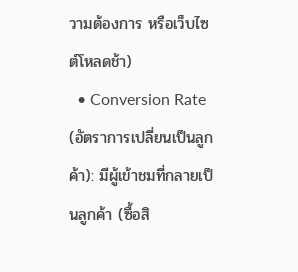วามต้องการ หรือเว็บไซต์โหลดช้า)
  • Conversion Rate (อัตราการเปลี่ยนเป็นลูกค้า): มีผู้เข้าชมที่กลายเป็นลูกค้า (ซื้อสิ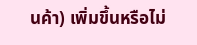นค้า) เพิ่มขึ้นหรือไม่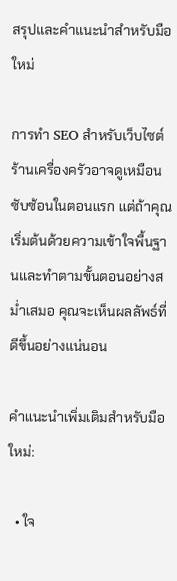สรุปและคำแนะนำสำหรับมือใหม่

การทำ SEO สำหรับเว็บไซต์ร้านเครื่องครัวอาจดูเหมือนซับซ้อนในตอนแรก แต่ถ้าคุณเริ่มต้นด้วยความเข้าใจพื้นฐานและทำตามขั้นตอนอย่างสม่ำเสมอ คุณจะเห็นผลลัพธ์ที่ดีขึ้นอย่างแน่นอน

คำแนะนำเพิ่มเติมสำหรับมือใหม่:

  • ใจ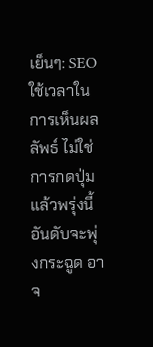เย็นๆ: SEO ใช้เวลาในการเห็นผลลัพธ์ ไม่ใช่การกดปุ่มแล้วพรุ่งนี้อันดับจะพุ่งกระฉูด อาจ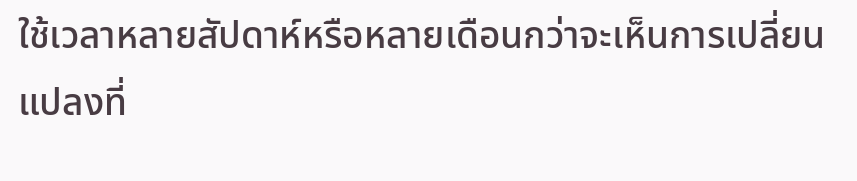ใช้เวลาหลายสัปดาห์หรือหลายเดือนกว่าจะเห็นการเปลี่ยนแปลงที่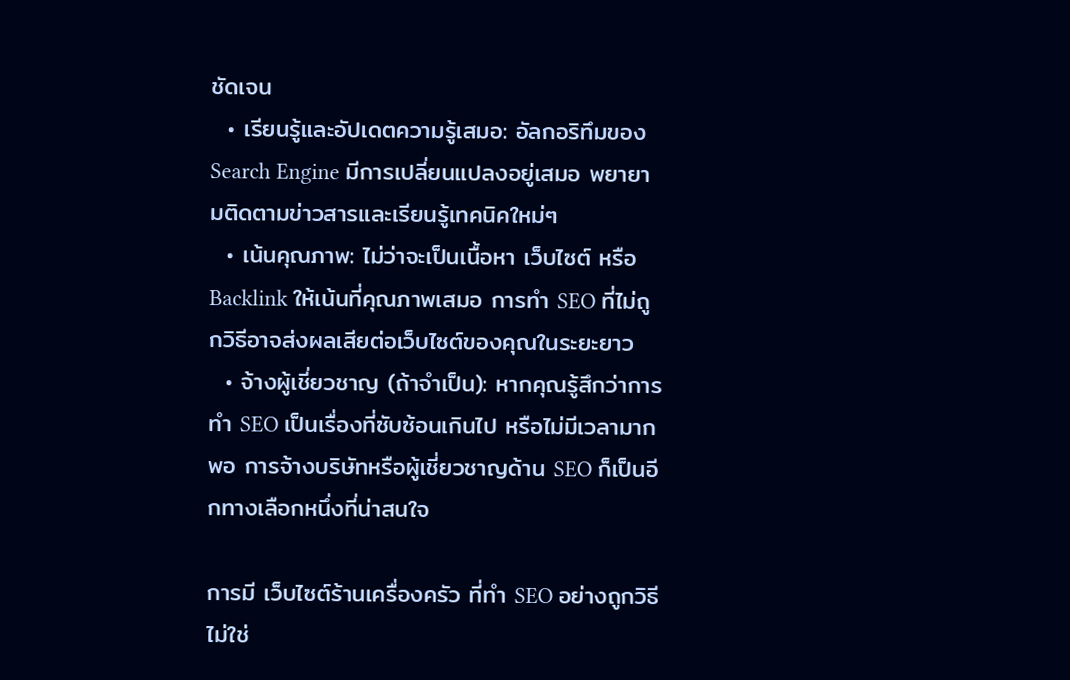ชัดเจน
  • เรียนรู้และอัปเดตความรู้เสมอ: อัลกอริทึมของ Search Engine มีการเปลี่ยนแปลงอยู่เสมอ พยายามติดตามข่าวสารและเรียนรู้เทคนิคใหม่ๆ
  • เน้นคุณภาพ: ไม่ว่าจะเป็นเนื้อหา เว็บไซต์ หรือ Backlink ให้เน้นที่คุณภาพเสมอ การทำ SEO ที่ไม่ถูกวิธีอาจส่งผลเสียต่อเว็บไซต์ของคุณในระยะยาว
  • จ้างผู้เชี่ยวชาญ (ถ้าจำเป็น): หากคุณรู้สึกว่าการทำ SEO เป็นเรื่องที่ซับซ้อนเกินไป หรือไม่มีเวลามากพอ การจ้างบริษัทหรือผู้เชี่ยวชาญด้าน SEO ก็เป็นอีกทางเลือกหนึ่งที่น่าสนใจ

การมี เว็บไซต์ร้านเครื่องครัว ที่ทำ SEO อย่างถูกวิธี ไม่ใช่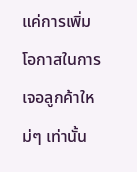แค่การเพิ่มโอกาสในการเจอลูกค้าใหม่ๆ เท่านั้น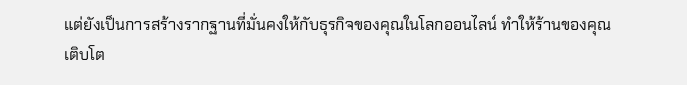แต่ยังเป็นการสร้างรากฐานที่มั่นคงให้กับธุรกิจของคุณในโลกออนไลน์ ทำให้ร้านของคุณเติบโต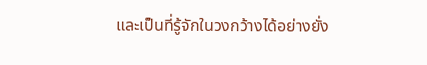และเป็นที่รู้จักในวงกว้างได้อย่างยั่ง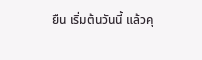ยืน เริ่มต้นวันนี้ แล้วคุ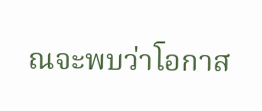ณจะพบว่าโอกาส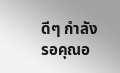ดีๆ กำลังรอคุณอ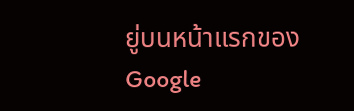ยู่บนหน้าแรกของ Google